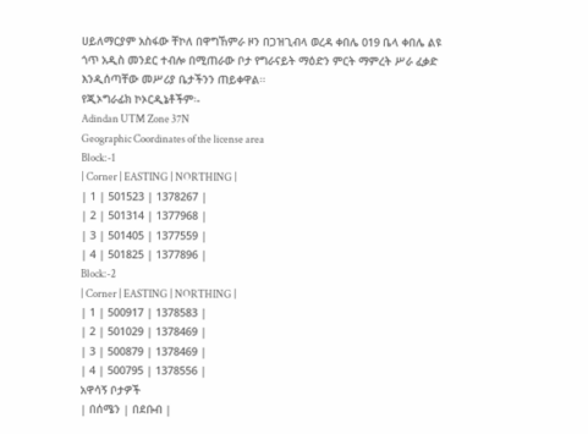ሀይለማርያም አስፋው ቸኮለ በዋግኸምራ ዞን በጋዝጊብላ ወረዳ ቀበሌ 019 ቤላ ቀበሌ ልዩ ጎጥ አዲስ መንደር ተብሎ በሚጠራው ቦታ የግራናይት ማዕድን ምርት ማምረት ሥራ ፈቃድ እንዲሰጣቸው መሥሪያ ቤታችንን ጠይቀዋል፡፡
የጂኦግራፊክ ኮኦርዲኔቶችም፡-
Adindan UTM Zone 37N
Geographic Coordinates of the license area
Block:-1
| Corner | EASTING | NORTHING |
| 1 | 501523 | 1378267 |
| 2 | 501314 | 1377968 |
| 3 | 501405 | 1377559 |
| 4 | 501825 | 1377896 |
Block:-2
| Corner | EASTING | NORTHING |
| 1 | 500917 | 1378583 |
| 2 | 501029 | 1378469 |
| 3 | 500879 | 1378469 |
| 4 | 500795 | 1378556 |
አዋሳኝ ቦታዎች
| በሰሜን | በደቡብ |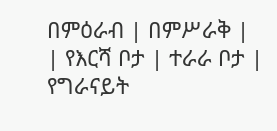በምዕራብ | በምሥራቅ |
| የእርሻ ቦታ | ተራራ ቦታ | የግራናይት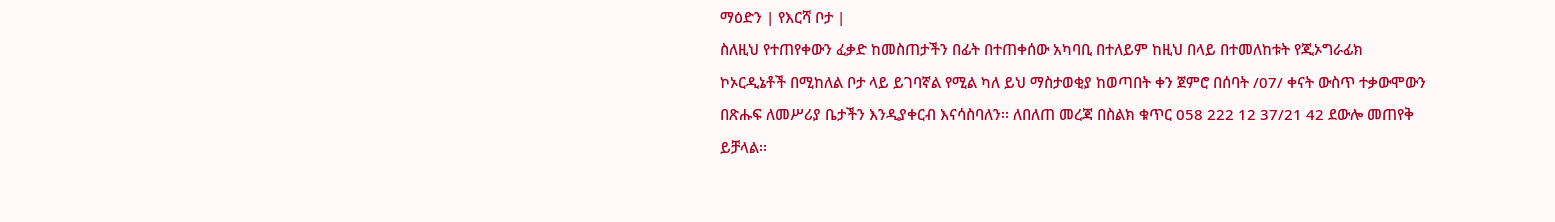ማዕድን | የእርሻ ቦታ |
ስለዚህ የተጠየቀውን ፈቃድ ከመስጠታችን በፊት በተጠቀሰው አካባቢ በተለይም ከዚህ በላይ በተመለከቱት የጂኦግራፊክ ኮኦርዲኔቶች በሚከለል ቦታ ላይ ይገባኛል የሚል ካለ ይህ ማስታወቂያ ከወጣበት ቀን ጀምሮ በሰባት /07/ ቀናት ውስጥ ተቃውሞውን በጽሑፍ ለመሥሪያ ቤታችን እንዲያቀርብ እናሳስባለን፡፡ ለበለጠ መረጃ በስልክ ቁጥር 058 222 12 37/21 42 ደውሎ መጠየቅ ይቻላል፡፡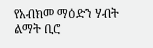የአብክመ ማዕድን ሃብት ልማት ቢሮ